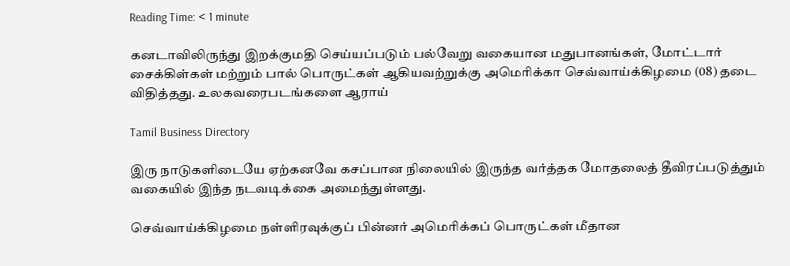Reading Time: < 1 minute

கனடாவிலிருந்து இறக்குமதி செய்யப்படும் பல்வேறு வகையான மதுபானங்கள், மோட்டார் சைக்கிள்கள் மற்றும் பால் பொருட்கள் ஆகியவற்றுக்கு அமெரிக்கா செவ்வாய்க்கிழமை (08) தடை விதித்தது. உலகவரைபடங்களை ஆராய்

Tamil Business Directory

இரு நாடுகளிடையே ஏற்கனவே கசப்பான நிலையில் இருந்த வர்த்தக மோதலைத் தீவிரப்படுத்தும் வகையில் இந்த நடவடிக்கை அமைந்துள்ளது.

செவ்வாய்க்கிழமை நள்ளிரவுக்குப் பின்னர் அமெரிக்கப் பொருட்கள் மீதான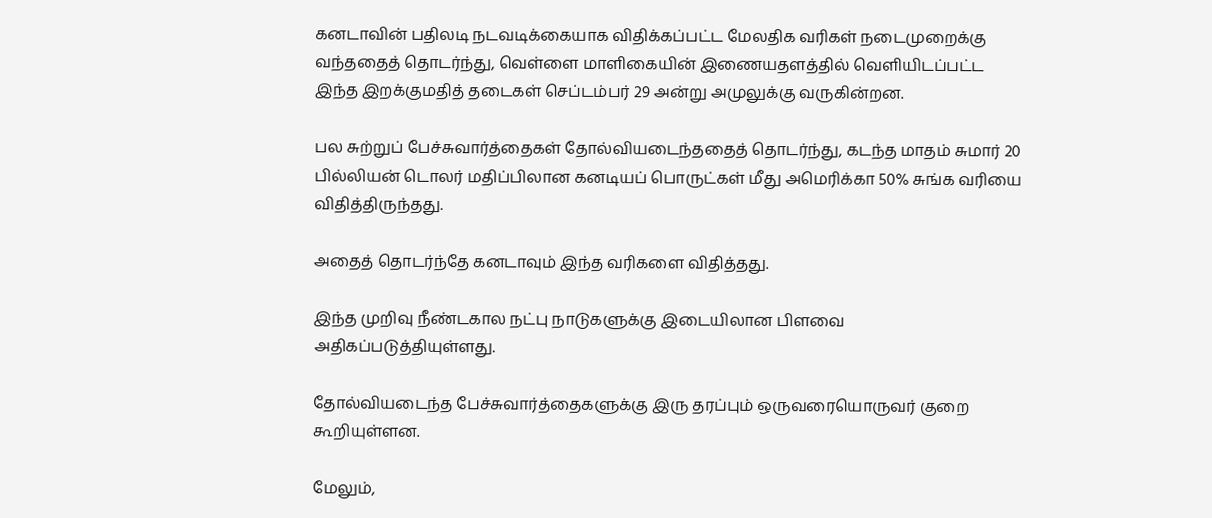கனடாவின் பதிலடி நடவடிக்கையாக விதிக்கப்பட்ட மேலதிக வரிகள் நடைமுறைக்கு வந்ததைத் தொடர்ந்து, வெள்ளை மாளிகையின் இணையதளத்தில் வெளியிடப்பட்ட இந்த இறக்குமதித் தடைகள் செப்டம்பர் 29 அன்று அமுலுக்கு வருகின்றன.

பல சுற்றுப் பேச்சுவார்த்தைகள் தோல்வியடைந்ததைத் தொடர்ந்து, கடந்த மாதம் சுமார் 20 பில்லியன் டொலர் மதிப்பிலான கனடியப் பொருட்கள் மீது அமெரிக்கா 50% சுங்க வரியை விதித்திருந்தது.

அதைத் தொடர்ந்தே கனடாவும் இந்த வரிகளை விதித்தது.

இந்த முறிவு நீண்டகால நட்பு நாடுகளுக்கு இடையிலான பிளவை அதிகப்படுத்தியுள்ளது.

தோல்வியடைந்த பேச்சுவார்த்தைகளுக்கு இரு தரப்பும் ஒருவரையொருவர் குறை கூறியுள்ளன.

மேலும்,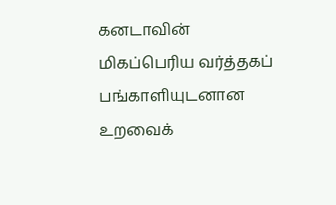கனடாவின் மிகப்பெரிய வர்த்தகப் பங்காளியுடனான உறவைக்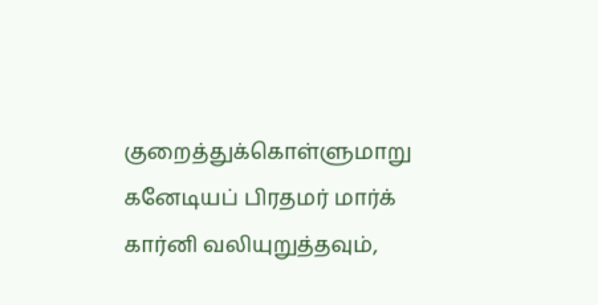குறைத்துக்கொள்ளுமாறு கனேடியப் பிரதமர் மார்க் கார்னி வலியுறுத்தவும்,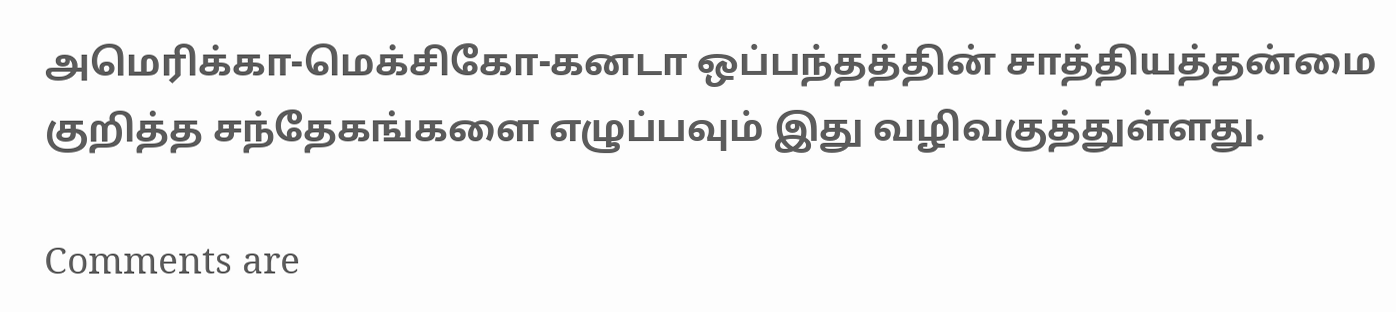அமெரிக்கா-மெக்சிகோ-கனடா ஒப்பந்தத்தின் சாத்தியத்தன்மை குறித்த சந்தேகங்களை எழுப்பவும் இது வழிவகுத்துள்ளது.

Comments are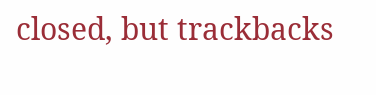closed, but trackbacks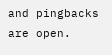and pingbacks are open.